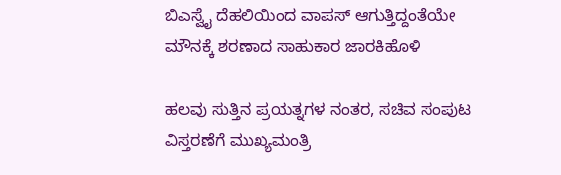ಬಿಎಸ್ವೈ ದೆಹಲಿಯಿಂದ ವಾಪಸ್ ಆಗುತ್ತಿದ್ದಂತೆಯೇ ಮೌನಕ್ಕೆ ಶರಣಾದ ಸಾಹುಕಾರ ಜಾರಕಿಹೊಳಿ

ಹಲವು ಸುತ್ತಿನ ಪ್ರಯತ್ನಗಳ ನಂತರ, ಸಚಿವ ಸಂಪುಟ ವಿಸ್ತರಣೆಗೆ ಮುಖ್ಯಮಂತ್ರಿ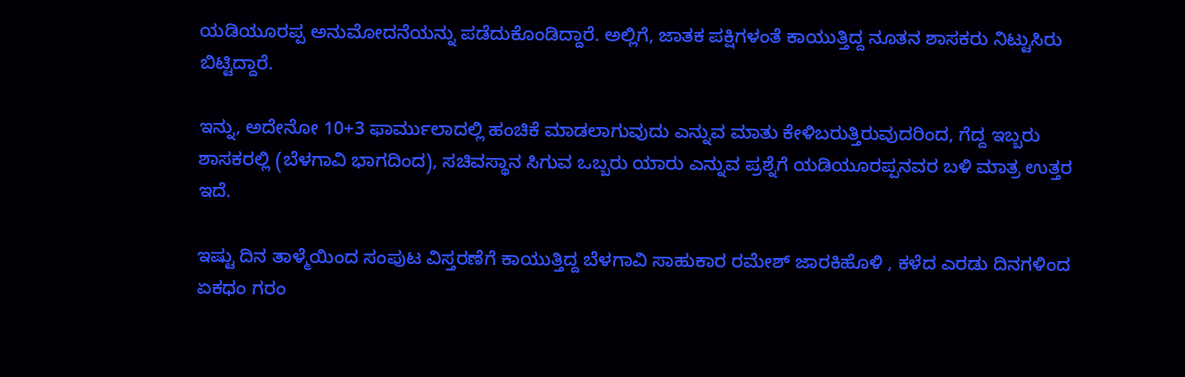ಯಡಿಯೂರಪ್ಪ ಅನುಮೋದನೆಯನ್ನು ಪಡೆದುಕೊಂಡಿದ್ದಾರೆ. ಅಲ್ಲಿಗೆ, ಜಾತಕ ಪಕ್ಷಿಗಳಂತೆ ಕಾಯುತ್ತಿದ್ದ ನೂತನ ಶಾಸಕರು ನಿಟ್ಟುಸಿರು ಬಿಟ್ಟಿದ್ದಾರೆ.

ಇನ್ನು, ಅದೇನೋ 10+3 ಫಾರ್ಮುಲಾದಲ್ಲಿ ಹಂಚಿಕೆ ಮಾಡಲಾಗುವುದು ಎನ್ನುವ ಮಾತು ಕೇಳಿಬರುತ್ತಿರುವುದರಿಂದ, ಗೆದ್ದ ಇಬ್ಬರು ಶಾಸಕರಲ್ಲಿ (ಬೆಳಗಾವಿ ಭಾಗದಿಂದ), ಸಚಿವಸ್ಥಾನ ಸಿಗುವ ಒಬ್ಬರು ಯಾರು ಎನ್ನುವ ಪ್ರಶ್ನೆಗೆ ಯಡಿಯೂರಪ್ಪನವರ ಬಳಿ ಮಾತ್ರ ಉತ್ತರ ಇದೆ.

ಇಷ್ಟು ದಿನ ತಾಳ್ಮೆಯಿಂದ ಸಂಪುಟ ವಿಸ್ತರಣೆಗೆ ಕಾಯುತ್ತಿದ್ದ ಬೆಳಗಾವಿ ಸಾಹುಕಾರ ರಮೇಶ್ ಜಾರಕಿಹೊಳಿ , ಕಳೆದ ಎರಡು ದಿನಗಳಿಂದ ಏಕಧಂ ಗರಂ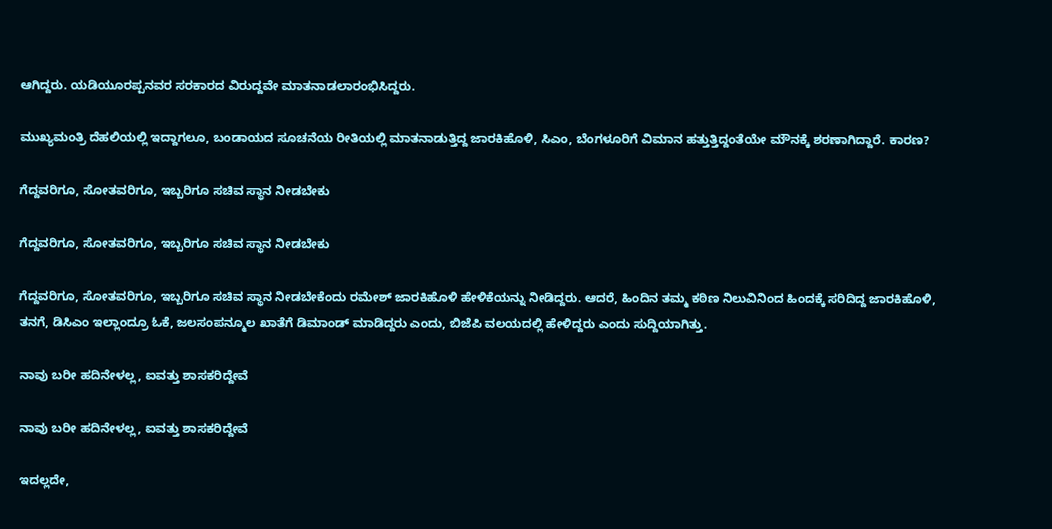ಆಗಿದ್ದರು. ಯಡಿಯೂರಪ್ಪನವರ ಸರಕಾರದ ವಿರುದ್ದವೇ ಮಾತನಾಡಲಾರಂಭಿಸಿದ್ದರು.

ಮುಖ್ಯಮಂತ್ರಿ ದೆಹಲಿಯಲ್ಲಿ ಇದ್ದಾಗಲೂ, ಬಂಡಾಯದ ಸೂಚನೆಯ ರೀತಿಯಲ್ಲಿ ಮಾತನಾಡುತ್ತಿದ್ದ ಜಾರಕಿಹೊಳಿ, ಸಿಎಂ, ಬೆಂಗಳೂರಿಗೆ ವಿಮಾನ ಹತ್ತುತ್ತಿದ್ದಂತೆಯೇ ಮೌನಕ್ಕೆ ಶರಣಾಗಿದ್ದಾರೆ. ಕಾರಣ?

ಗೆದ್ದವರಿಗೂ, ಸೋತವರಿಗೂ, ಇಬ್ಬರಿಗೂ ಸಚಿವ ಸ್ಥಾನ ನೀಡಬೇಕು

ಗೆದ್ದವರಿಗೂ, ಸೋತವರಿಗೂ, ಇಬ್ಬರಿಗೂ ಸಚಿವ ಸ್ಥಾನ ನೀಡಬೇಕು

ಗೆದ್ದವರಿಗೂ, ಸೋತವರಿಗೂ, ಇಬ್ಬರಿಗೂ ಸಚಿವ ಸ್ಥಾನ ನೀಡಬೇಕೆಂದು ರಮೇಶ್ ಜಾರಕಿಹೊಳಿ ಹೇಳಿಕೆಯನ್ನು ನೀಡಿದ್ದರು. ಆದರೆ, ಹಿಂದಿನ ತಮ್ಮ ಕಠಿಣ ನಿಲುವಿನಿಂದ ಹಿಂದಕ್ಕೆ ಸರಿದಿದ್ದ ಜಾರಕಿಹೊಳಿ, ತನಗೆ, ಡಿಸಿಎಂ ಇಲ್ಲಾಂದ್ರೂ ಓಕೆ, ಜಲಸಂಪನ್ಮೂಲ ಖಾತೆಗೆ ಡಿಮಾಂಡ್ ಮಾಡಿದ್ದರು ಎಂದು, ಬಿಜೆಪಿ ವಲಯದಲ್ಲಿ ಹೇಳಿದ್ದರು ಎಂದು ಸುದ್ದಿಯಾಗಿತ್ತು.

ನಾವು ಬರೀ ಹದಿನೇಳಲ್ಲ, ಐವತ್ತು ಶಾಸಕರಿದ್ದೇವೆ

ನಾವು ಬರೀ ಹದಿನೇಳಲ್ಲ, ಐವತ್ತು ಶಾಸಕರಿದ್ದೇವೆ

ಇದಲ್ಲದೇ,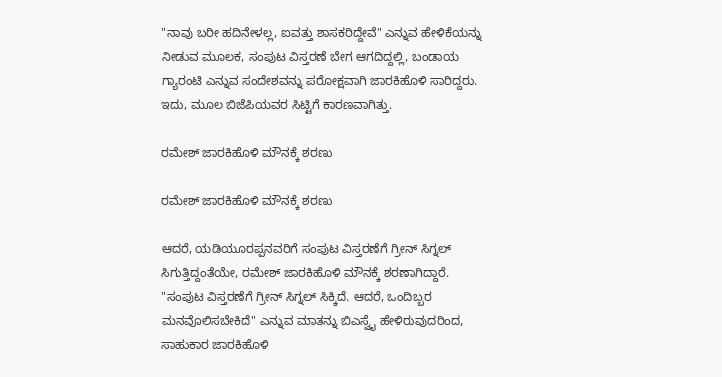"ನಾವು ಬರೀ ಹದಿನೇಳಲ್ಲ, ಐವತ್ತು ಶಾಸಕರಿದ್ದೇವೆ" ಎನ್ನುವ ಹೇಳಿಕೆಯನ್ನು ನೀಡುವ ಮೂಲಕ, ಸಂಪುಟ ವಿಸ್ತರಣೆ ಬೇಗ ಆಗದಿದ್ದಲ್ಲಿ, ಬಂಡಾಯ ಗ್ಯಾರಂಟಿ ಎನ್ನುವ ಸಂದೇಶವನ್ನು ಪರೋಕ್ಷವಾಗಿ ಜಾರಕಿಹೊಳಿ ಸಾರಿದ್ದರು. ಇದು, ಮೂಲ ಬಿಜೆಪಿಯವರ ಸಿಟ್ಟಿಗೆ ಕಾರಣವಾಗಿತ್ತು.

ರಮೇಶ್ ಜಾರಕಿಹೊಳಿ ಮೌನಕ್ಕೆ ಶರಣು

ರಮೇಶ್ ಜಾರಕಿಹೊಳಿ ಮೌನಕ್ಕೆ ಶರಣು

ಆದರೆ, ಯಡಿಯೂರಪ್ಪನವರಿಗೆ ಸಂಪುಟ ವಿಸ್ತರಣೆಗೆ ಗ್ರೀನ್ ಸಿಗ್ನಲ್ ಸಿಗುತ್ತಿದ್ದಂತೆಯೇ, ರಮೇಶ್ ಜಾರಕಿಹೊಳಿ ಮೌನಕ್ಕೆ ಶರಣಾಗಿದ್ದಾರೆ. "ಸಂಪುಟ ವಿಸ್ತರಣೆಗೆ ಗ್ರೀನ್ ಸಿಗ್ನಲ್ ಸಿಕ್ಕಿದೆ. ಆದರೆ, ಒಂದಿಬ್ಬರ ಮನವೊಲಿಸಬೇಕಿದೆ" ಎನ್ನುವ ಮಾತನ್ನು ಬಿಎಸ್ವೈ ಹೇಳಿರುವುದರಿಂದ, ಸಾಹುಕಾರ ಜಾರಕಿಹೊಳಿ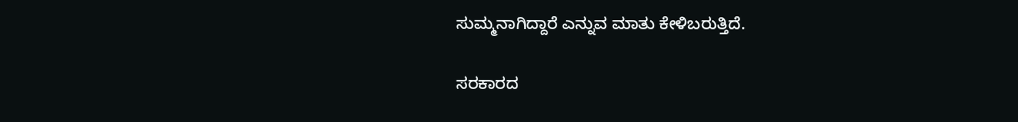ಸುಮ್ಮನಾಗಿದ್ದಾರೆ ಎನ್ನುವ ಮಾತು ಕೇಳಿಬರುತ್ತಿದೆ.

ಸರಕಾರದ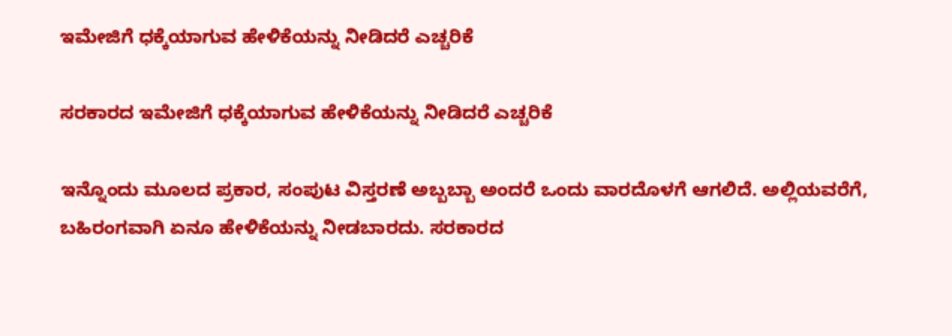ಇಮೇಜಿಗೆ ಧಕ್ಕೆಯಾಗುವ ಹೇಳಿಕೆಯನ್ನು ನೀಡಿದರೆ ಎಚ್ಚರಿಕೆ

ಸರಕಾರದ ಇಮೇಜಿಗೆ ಧಕ್ಕೆಯಾಗುವ ಹೇಳಿಕೆಯನ್ನು ನೀಡಿದರೆ ಎಚ್ಚರಿಕೆ

ಇನ್ನೊಂದು ಮೂಲದ ಪ್ರಕಾರ, ಸಂಪುಟ ವಿಸ್ತರಣೆ ಅಬ್ಬಬ್ಬಾ ಅಂದರೆ ಒಂದು ವಾರದೊಳಗೆ ಆಗಲಿದೆ. ಅಲ್ಲಿಯವರೆಗೆ, ಬಹಿರಂಗವಾಗಿ ಏನೂ ಹೇಳಿಕೆಯನ್ನು ನೀಡಬಾರದು. ಸರಕಾರದ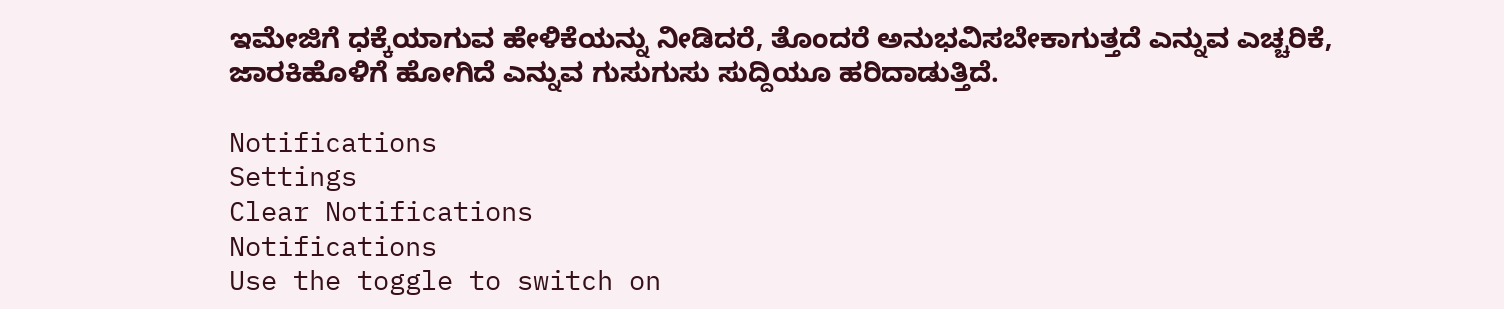ಇಮೇಜಿಗೆ ಧಕ್ಕೆಯಾಗುವ ಹೇಳಿಕೆಯನ್ನು ನೀಡಿದರೆ, ತೊಂದರೆ ಅನುಭವಿಸಬೇಕಾಗುತ್ತದೆ ಎನ್ನುವ ಎಚ್ಚರಿಕೆ, ಜಾರಕಿಹೊಳಿಗೆ ಹೋಗಿದೆ ಎನ್ನುವ ಗುಸುಗುಸು ಸುದ್ದಿಯೂ ಹರಿದಾಡುತ್ತಿದೆ.

Notifications
Settings
Clear Notifications
Notifications
Use the toggle to switch on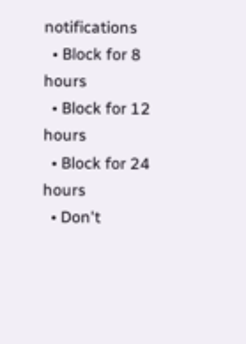notifications
  • Block for 8 hours
  • Block for 12 hours
  • Block for 24 hours
  • Don't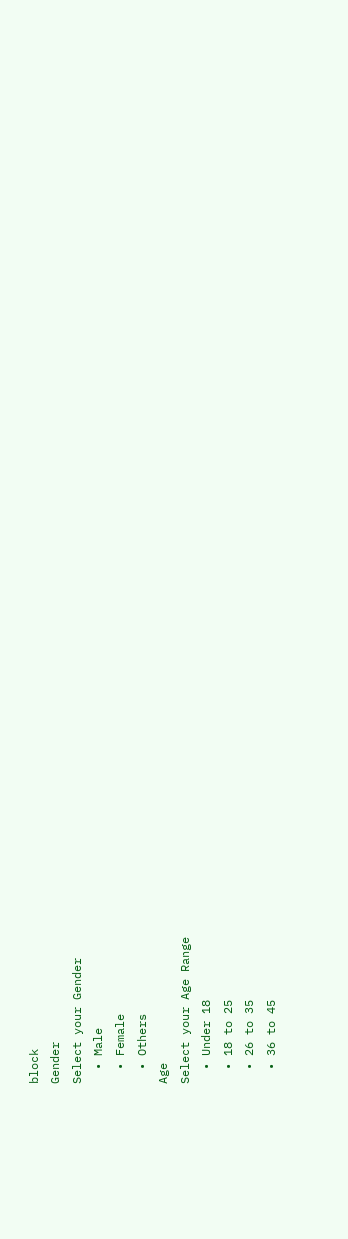block
Gender
Select your Gender
  • Male
  • Female
  • Others
Age
Select your Age Range
  • Under 18
  • 18 to 25
  • 26 to 35
  • 36 to 45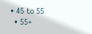• 45 to 55
  • 55+